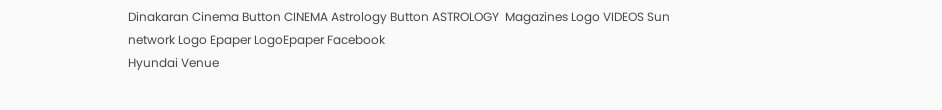Dinakaran Cinema Button CINEMA Astrology Button ASTROLOGY  Magazines Logo VIDEOS Sun network Logo Epaper LogoEpaper Facebook
Hyundai Venue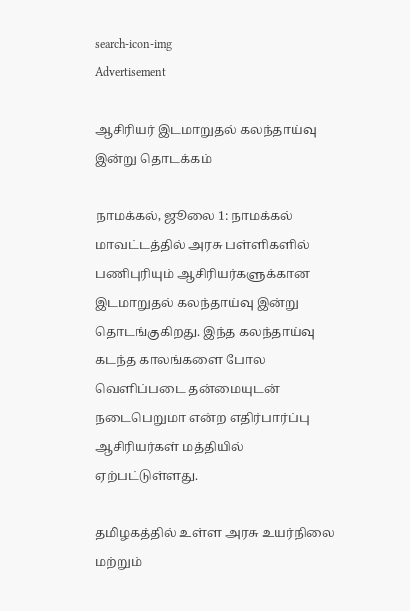search-icon-img
Advertisement

ஆசிரியர் இடமாறுதல் கலந்தாய்வு இன்று தொடக்கம்

நாமக்கல், ஜூலை 1: நாமக்கல் மாவட்டத்தில் அரசு பள்ளிகளில் பணிபுரியும் ஆசிரியர்களுக்கான இடமாறுதல் கலந்தாய்வு இன்று தொடங்குகிறது. இந்த கலந்தாய்வு கடந்த காலங்களை போல வெளிப்படை தன்மையுடன் நடைபெறுமா என்ற எதிர்பார்ப்பு ஆசிரியர்கள் மத்தியில் ஏற்பட்டுள்ளது.

தமிழகத்தில் உள்ள அரசு உயர்நிலை மற்றும்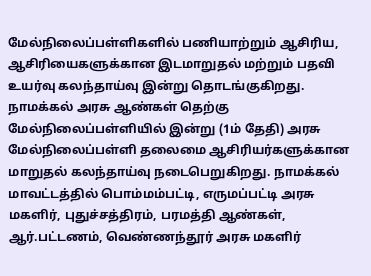மேல்நிலைப்பள்ளிகளில் பணியாற்றும் ஆசிரிய, ஆசிரியைகளுக்கான இடமாறுதல் மற்றும் பதவி உயர்வு கலந்தாய்வு இன்று தொடங்குகிறது. நாமக்கல் அரசு ஆண்கள் தெற்கு மேல்நிலைப்பள்ளியில் இன்று (1ம் தேதி) அரசு மேல்நிலைப்பள்ளி தலைமை ஆசிரியர்களுக்கான மாறுதல் கலந்தாய்வு நடைபெறுகிறது. நாமக்கல் மாவட்டத்தில் பொம்மம்பட்டி, எருமப்பட்டி அரசு மகளிர், புதுச்சத்திரம், பரமத்தி ஆண்கள், ஆர்.பட்டணம், வெண்ணந்தூர் அரசு மகளிர்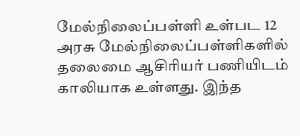மேல்நிலைப்பள்ளி உள்பட 12 அரசு மேல்நிலைப்பள்ளிகளில் தலைமை ஆசிரியர் பணியிடம் காலியாக உள்ளது. இந்த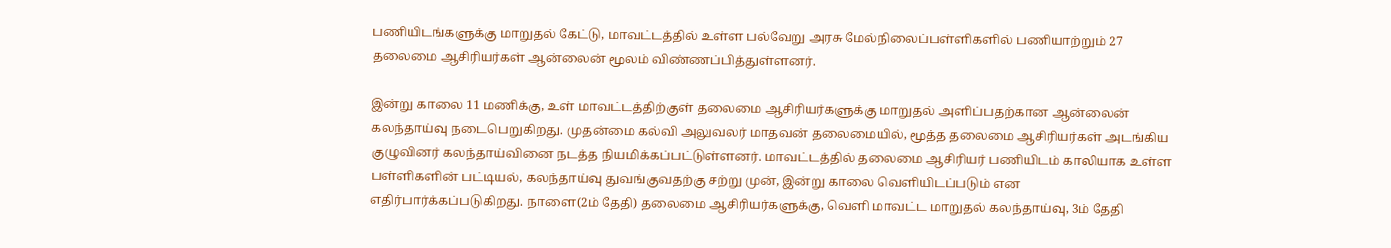பணியிடங்களுக்கு மாறுதல் கேட்டு, மாவட்டத்தில் உள்ள பல்வேறு அரசு மேல்நிலைப்பள்ளிகளில் பணியாற்றும் 27 தலைமை ஆசிரியர்கள் ஆன்லைன் மூலம் விண்ணப்பித்துள்ளனர்.

இன்று காலை 11 மணிக்கு, உள் மாவட்டத்திற்குள் தலைமை ஆசிரியர்களுக்கு மாறுதல் அளிப்பதற்கான ஆன்லைன் கலந்தாய்வு நடைபெறுகிறது. முதன்மை கல்வி அலுவலர் மாதவன் தலைமையில், மூத்த தலைமை ஆசிரியர்கள் அடங்கிய குழுவினர் கலந்தாய்வினை நடத்த நியமிக்கப்பட்டுள்ளனர். மாவட்டத்தில் தலைமை ஆசிரியர் பணியிடம் காலியாக உள்ள பள்ளிகளின் பட்டியல், கலந்தாய்வு துவங்குவதற்கு சற்று முன், இன்று காலை வெளியிடப்படும் என எதிர்பார்க்கப்படுகிறது. நாளை(2ம் தேதி) தலைமை ஆசிரியர்களுக்கு, வெளி மாவட்ட மாறுதல் கலந்தாய்வு, 3ம் தேதி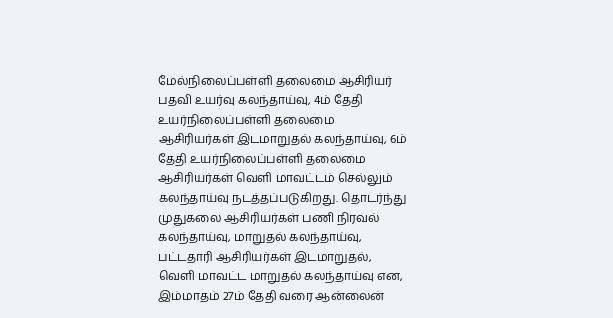மேல்நிலைப்பள்ளி தலைமை ஆசிரியர் பதவி உயர்வு கலந்தாய்வு, 4ம் தேதி உயர்நிலைப்பள்ளி தலைமை ஆசிரியர்கள் இடமாறுதல் கலந்தாய்வு, 6ம் தேதி உயர்நிலைப்பள்ளி தலைமை ஆசிரியர்கள் வெளி மாவட்டம் செல்லும் கலந்தாய்வு நடத்தப்படுகிறது. தொடர்ந்து முதுகலை ஆசிரியர்கள் பணி நிரவல் கலந்தாய்வு, மாறுதல் கலந்தாய்வு, பட்டதாரி ஆசிரியர்கள் இடமாறுதல், வெளி மாவட்ட மாறுதல் கலந்தாய்வு என, இம்மாதம் 27ம் தேதி வரை ஆன்லைன்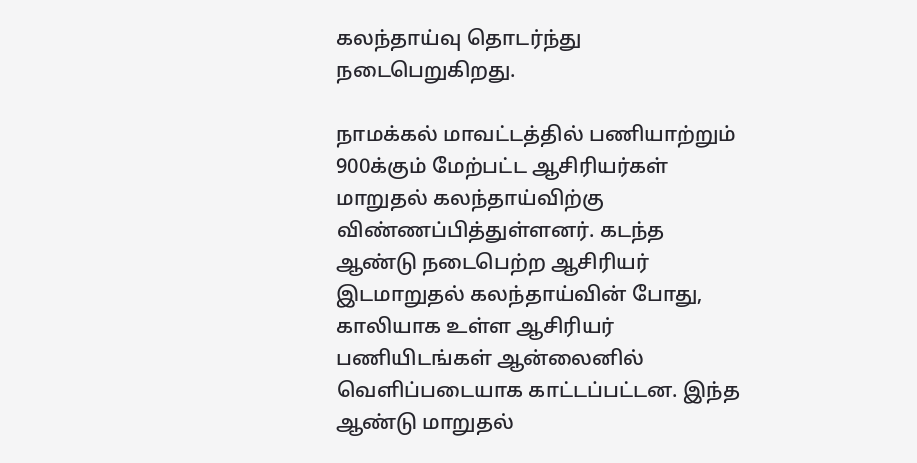கலந்தாய்வு தொடர்ந்து நடைபெறுகிறது.

நாமக்கல் மாவட்டத்தில் பணியாற்றும் 900க்கும் மேற்பட்ட ஆசிரியர்கள் மாறுதல் கலந்தாய்விற்கு விண்ணப்பித்துள்ளனர். கடந்த ஆண்டு நடைபெற்ற ஆசிரியர் இடமாறுதல் கலந்தாய்வின் போது, காலியாக உள்ள ஆசிரியர் பணியிடங்கள் ஆன்லைனில் வெளிப்படையாக காட்டப்பட்டன. இந்த ஆண்டு மாறுதல்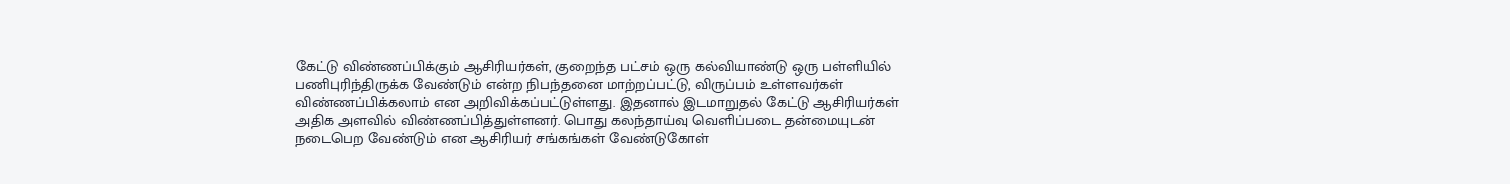கேட்டு விண்ணப்பிக்கும் ஆசிரியர்கள், குறைந்த பட்சம் ஒரு கல்வியாண்டு ஒரு பள்ளியில் பணிபுரிந்திருக்க வேண்டும் என்ற நிபந்தனை மாற்றப்பட்டு, விருப்பம் உள்ளவர்கள் விண்ணப்பிக்கலாம் என அறிவிக்கப்பட்டுள்ளது. இதனால் இடமாறுதல் கேட்டு ஆசிரியர்கள் அதிக அளவில் விண்ணப்பித்துள்ளனர். பொது கலந்தாய்வு வெளிப்படை தன்மையுடன் நடைபெற வேண்டும் என ஆசிரியர் சங்கங்கள் வேண்டுகோள்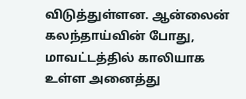விடுத்துள்ளன. ஆன்லைன் கலந்தாய்வின் போது, மாவட்டத்தில் காலியாக உள்ள அனைத்து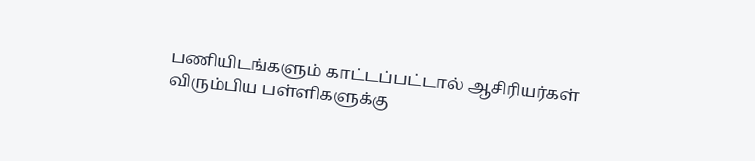பணியிடங்களும் காட்டப்பட்டால் ஆசிரியர்கள் விரும்பிய பள்ளிகளுக்கு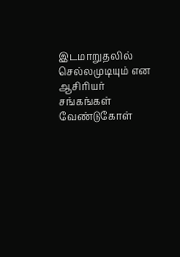இடமாறுதலில் செல்லமுடியும் என ஆசிரியர் சங்கங்கள் வேண்டுகோள்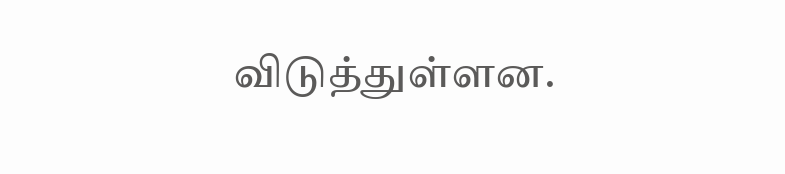விடுத்துள்ளன.